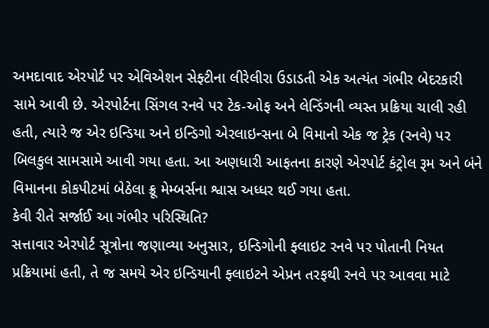અમદાવાદ એરપોર્ટ પર એવિએશન સેફ્ટીના લીરેલીરા ઉડાડતી એક અત્યંત ગંભીર બેદરકારી સામે આવી છે. એરપોર્ટના સિંગલ રનવે પર ટેક-ઓફ અને લેન્ડિંગની વ્યસ્ત પ્રક્રિયા ચાલી રહી હતી, ત્યારે જ એર ઇન્ડિયા અને ઇન્ડિગો એરલાઇન્સના બે વિમાનો એક જ ટ્રેક (રનવે) પર બિલકુલ સામસામે આવી ગયા હતા. આ અણધારી આફતના કારણે એરપોર્ટ કંટ્રોલ રૂમ અને બંને વિમાનના કોકપીટમાં બેઠેલા ક્રૂ મેમ્બર્સના શ્વાસ અધ્ધર થઈ ગયા હતા.
કેવી રીતે સર્જાઈ આ ગંભીર પરિસ્થિતિ?
સત્તાવાર એરપોર્ટ સૂત્રોના જણાવ્યા અનુસાર, ઇન્ડિગોની ફ્લાઇટ રનવે પર પોતાની નિયત પ્રક્રિયામાં હતી, તે જ સમયે એર ઇન્ડિયાની ફ્લાઇટને એપ્રન તરફથી રનવે પર આવવા માટે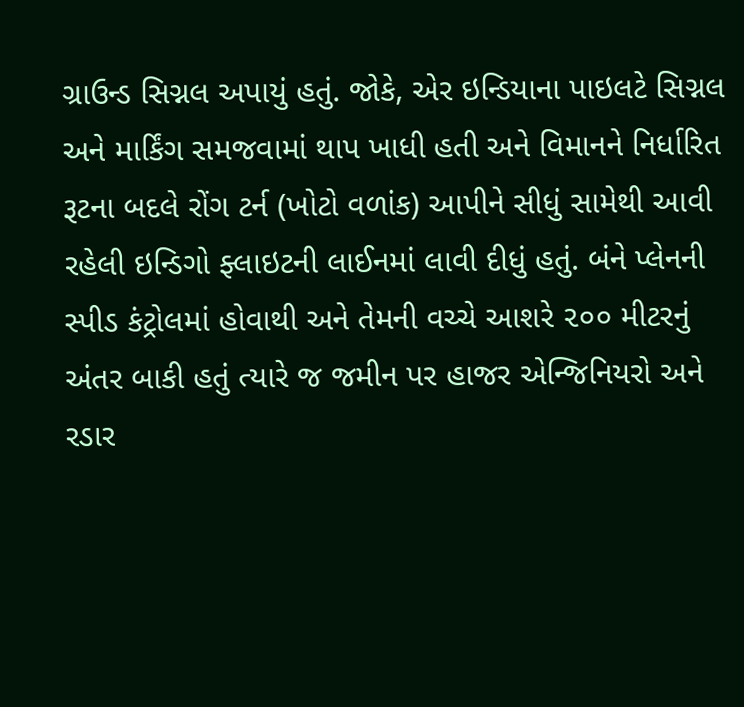ગ્રાઉન્ડ સિગ્નલ અપાયું હતું. જોકે, એર ઇન્ડિયાના પાઇલટે સિગ્નલ અને માર્કિંગ સમજવામાં થાપ ખાધી હતી અને વિમાનને નિર્ધારિત રૂટના બદલે રોંગ ટર્ન (ખોટો વળાંક) આપીને સીધું સામેથી આવી રહેલી ઇન્ડિગો ફ્લાઇટની લાઈનમાં લાવી દીધું હતું. બંને પ્લેનની સ્પીડ કંટ્રોલમાં હોવાથી અને તેમની વચ્ચે આશરે ૨૦૦ મીટરનું અંતર બાકી હતું ત્યારે જ જમીન પર હાજર એન્જિનિયરો અને રડાર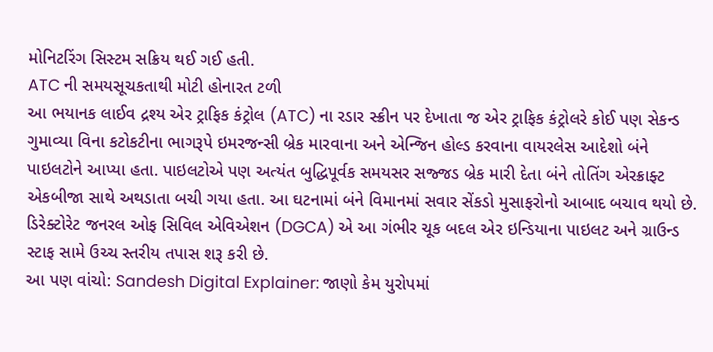મોનિટરિંગ સિસ્ટમ સક્રિય થઈ ગઈ હતી.
ATC ની સમયસૂચકતાથી મોટી હોનારત ટળી
આ ભયાનક લાઈવ દ્રશ્ય એર ટ્રાફિક કંટ્રોલ (ATC) ના રડાર સ્ક્રીન પર દેખાતા જ એર ટ્રાફિક કંટ્રોલરે કોઈ પણ સેકન્ડ ગુમાવ્યા વિના કટોકટીના ભાગરૂપે ઇમરજન્સી બ્રેક મારવાના અને એન્જિન હોલ્ડ કરવાના વાયરલેસ આદેશો બંને પાઇલટોને આપ્યા હતા. પાઇલટોએ પણ અત્યંત બુદ્ધિપૂર્વક સમયસર સજ્જડ બ્રેક મારી દેતા બંને તોતિંગ એરક્રાફ્ટ એકબીજા સાથે અથડાતા બચી ગયા હતા. આ ઘટનામાં બંને વિમાનમાં સવાર સેંકડો મુસાફરોનો આબાદ બચાવ થયો છે. ડિરેક્ટોરેટ જનરલ ઓફ સિવિલ એવિએશન (DGCA) એ આ ગંભીર ચૂક બદલ એર ઇન્ડિયાના પાઇલટ અને ગ્રાઉન્ડ સ્ટાફ સામે ઉચ્ચ સ્તરીય તપાસ શરૂ કરી છે.
આ પણ વાંચો: Sandesh Digital Explainer: જાણો કેમ યુરોપમાં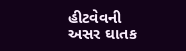હીટવેવની અસર ઘાતક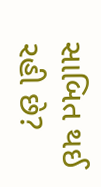સાબિત થઈ રહી છે?